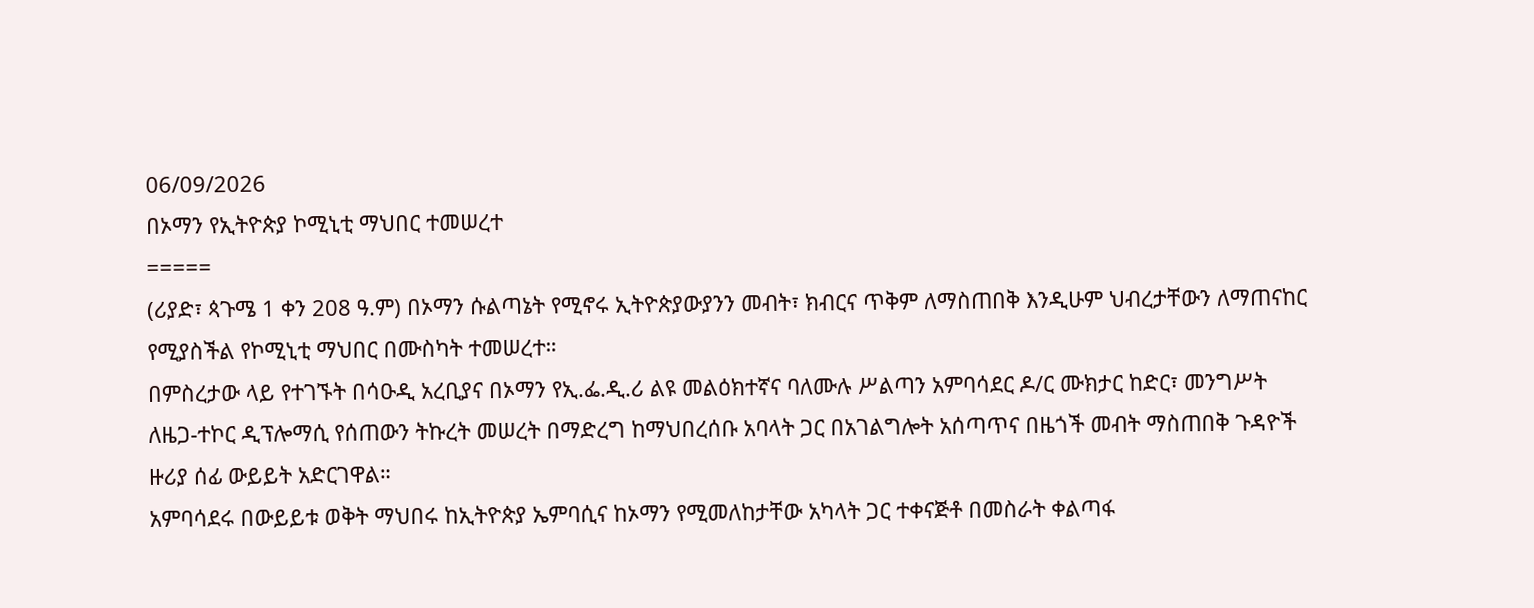06/09/2026
በኦማን የኢትዮጵያ ኮሚኒቲ ማህበር ተመሠረተ
=====
(ሪያድ፣ ጳጉሜ 1 ቀን 208 ዓ.ም) በኦማን ሱልጣኔት የሚኖሩ ኢትዮጵያውያንን መብት፣ ክብርና ጥቅም ለማስጠበቅ እንዲሁም ህብረታቸውን ለማጠናከር የሚያስችል የኮሚኒቲ ማህበር በሙስካት ተመሠረተ።
በምስረታው ላይ የተገኙት በሳዑዲ አረቢያና በኦማን የኢ.ፌ.ዲ.ሪ ልዩ መልዕክተኛና ባለሙሉ ሥልጣን አምባሳደር ዶ/ር ሙክታር ከድር፣ መንግሥት ለዜጋ-ተኮር ዲፕሎማሲ የሰጠውን ትኩረት መሠረት በማድረግ ከማህበረሰቡ አባላት ጋር በአገልግሎት አሰጣጥና በዜጎች መብት ማስጠበቅ ጉዳዮች ዙሪያ ሰፊ ውይይት አድርገዋል።
አምባሳደሩ በውይይቱ ወቅት ማህበሩ ከኢትዮጵያ ኤምባሲና ከኦማን የሚመለከታቸው አካላት ጋር ተቀናጅቶ በመስራት ቀልጣፋ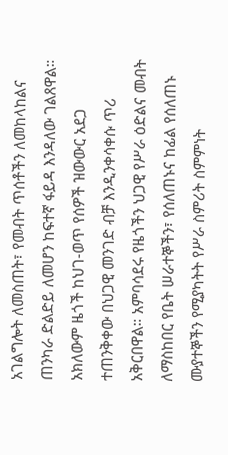አገልግሎት ለመስጠት፣ የመብት ጥሰቶችን ለመከላከልና ጠንካራ ድልድይ ለመሆን ከፍተኛ ፋይዳ እንዳለው ገልጸዋል። አክለውም ዜጎች ከህገ-ወጥ የሰዎች ዝውውር አደጋ ተጠንቅቀው በህጋዊ መንገድ ብቻ እንዲንቀሳቀሱ ጥሪ አቅርበዋል። አምባሳደሩ የዜጎችን ህጋዊ የሥራ ዕድልና መብት ለማስከበር የቤት ሠራተኞችን፣ የሰለጠኑና ከፊል የሰለጠኑ ሙያተኞችን የሚያካትት የሥራ ስምሪት ስምምነት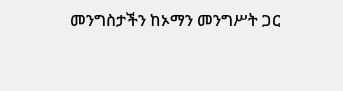መንግስታችን ከኦማን መንግሥት ጋር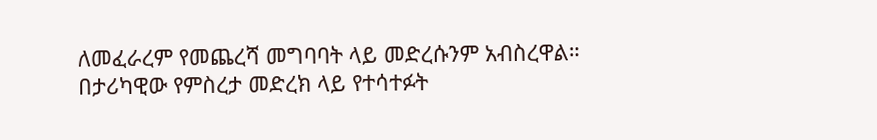ለመፈራረም የመጨረሻ መግባባት ላይ መድረሱንም አብስረዋል።
በታሪካዊው የምስረታ መድረክ ላይ የተሳተፉት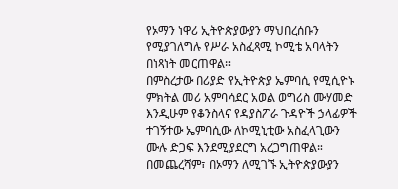የኦማን ነዋሪ ኢትዮጵያውያን ማህበረሰቡን የሚያገለግሉ የሥራ አስፈጻሚ ኮሚቴ አባላትን በነጻነት መርጠዋል።
በምስረታው በሪያድ የኢትዮጵያ ኤምባሲ የሚሲዮኑ ምክትል መሪ አምባሳደር አወል ወግሪስ ሙሃመድ እንዲሁም የቆንስላና የዳያስፖራ ጉዳዮች ኃላፊዎች ተገኝተው ኤምባሲው ለኮሚኒቲው አስፈላጊውን ሙሉ ድጋፍ እንደሚያደርግ አረጋግጠዋል።
በመጨረሻም፣ በኦማን ለሚገኙ ኢትዮጵያውያን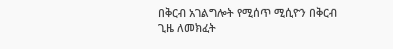በቅርብ አገልግሎት የሚሰጥ ሚሲዮን በቅርብ ጊዜ ለመክፈት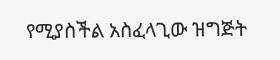የሚያስችል አስፈላጊው ዝግጅት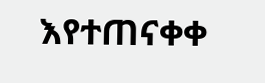እየተጠናቀቀ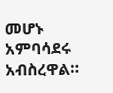መሆኑ አምባሳደሩ አብስረዋል።